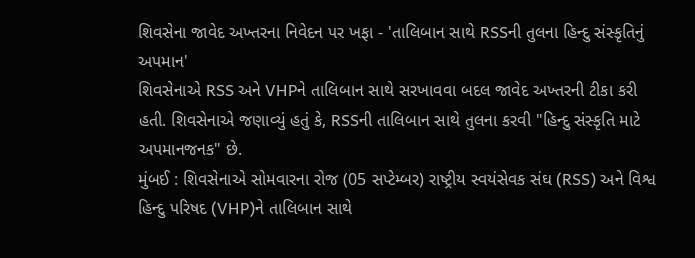શિવસેના જાવેદ અખ્તરના નિવેદન પર ખફા - 'તાલિબાન સાથે RSSની તુલના હિન્દુ સંસ્કૃતિનું અપમાન'
શિવસેનાએ RSS અને VHPને તાલિબાન સાથે સરખાવવા બદલ જાવેદ અખ્તરની ટીકા કરી હતી. શિવસેનાએ જણાવ્યું હતું કે, RSSની તાલિબાન સાથે તુલના કરવી "હિન્દુ સંસ્કૃતિ માટે અપમાનજનક" છે.
મુંબઈ : શિવસેનાએ સોમવારના રોજ (05 સપ્ટેમ્બર) રાષ્ટ્રીય સ્વયંસેવક સંઘ (RSS) અને વિશ્વ હિન્દુ પરિષદ (VHP)ને તાલિબાન સાથે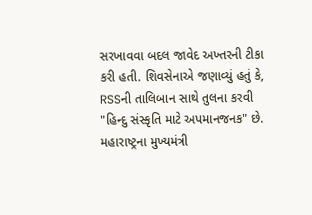સરખાવવા બદલ જાવેદ અખ્તરની ટીકા કરી હતી. શિવસેનાએ જણાવ્યું હતું કે, RSSની તાલિબાન સાથે તુલના કરવી "હિન્દુ સંસ્કૃતિ માટે અપમાનજનક" છે. મહારાષ્ટ્રના મુખ્યમંત્રી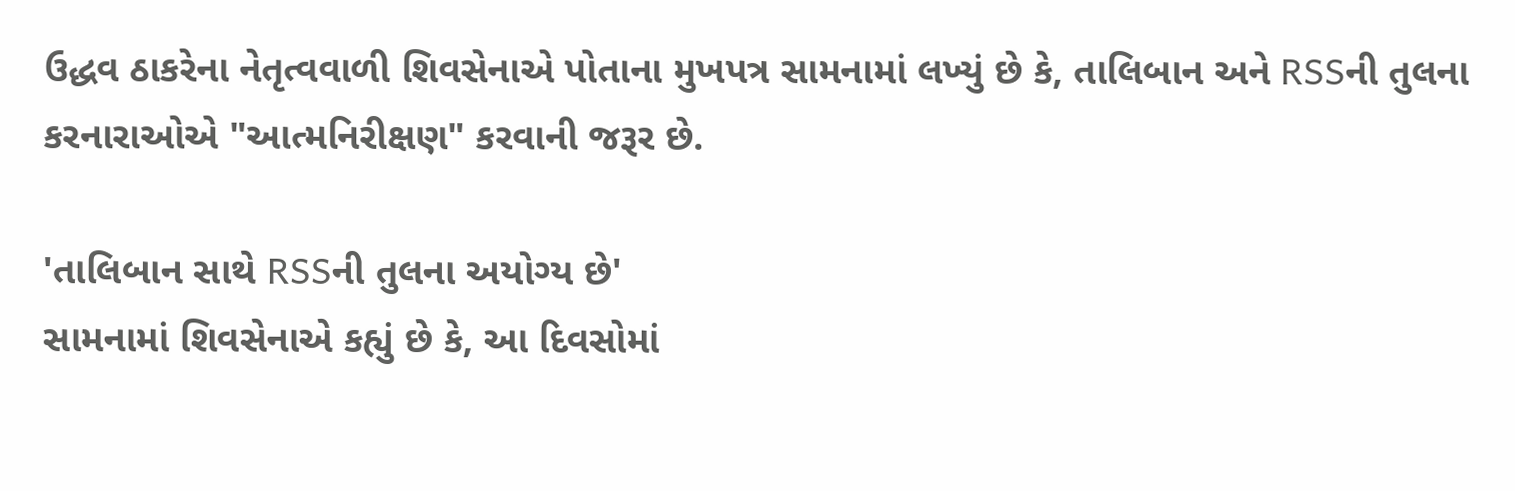ઉદ્ધવ ઠાકરેના નેતૃત્વવાળી શિવસેનાએ પોતાના મુખપત્ર સામનામાં લખ્યું છે કે, તાલિબાન અને RSSની તુલના કરનારાઓએ "આત્મનિરીક્ષણ" કરવાની જરૂર છે.

'તાલિબાન સાથે RSSની તુલના અયોગ્ય છે'
સામનામાં શિવસેનાએ કહ્યું છે કે, આ દિવસોમાં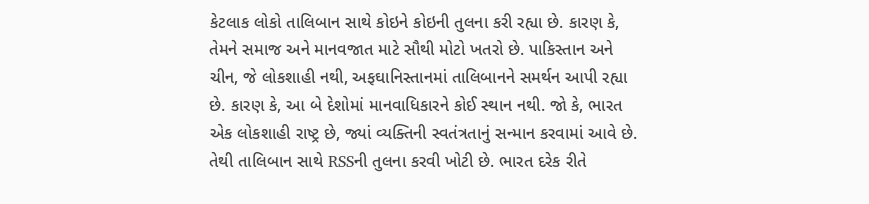કેટલાક લોકો તાલિબાન સાથે કોઇને કોઇની તુલના કરી રહ્યા છે. કારણ કે, તેમને સમાજ અને માનવજાત માટે સૌથી મોટો ખતરો છે. પાકિસ્તાન અને ચીન, જે લોકશાહી નથી, અફઘાનિસ્તાનમાં તાલિબાનને સમર્થન આપી રહ્યા છે. કારણ કે, આ બે દેશોમાં માનવાધિકારને કોઈ સ્થાન નથી. જો કે, ભારત એક લોકશાહી રાષ્ટ્ર છે, જ્યાં વ્યક્તિની સ્વતંત્રતાનું સન્માન કરવામાં આવે છે. તેથી તાલિબાન સાથે RSSની તુલના કરવી ખોટી છે. ભારત દરેક રીતે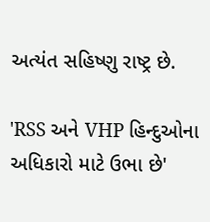અત્યંત સહિષ્ણુ રાષ્ટ્ર છે.

'RSS અને VHP હિન્દુઓના અધિકારો માટે ઉભા છે'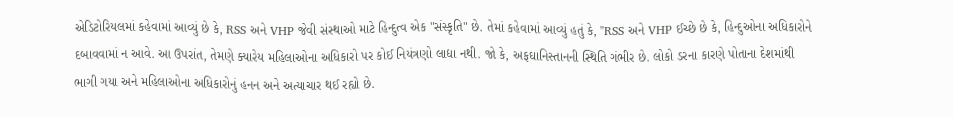એડિટોરિયલમાં કહેવામાં આવ્યું છે કે, RSS અને VHP જેવી સંસ્થાઓ માટે હિન્દુત્વ એક "સંસ્કૃતિ" છે. તેમાં કહેવામાં આવ્યું હતું કે, "RSS અને VHP ઈચ્છે છે કે, હિન્દુઓના અધિકારોને દબાવવામાં ન આવે. આ ઉપરાંત, તેમણે ક્યારેય મહિલાઓના અધિકારો પર કોઈ નિયંત્રણો લાદ્યા નથી. જો કે, અફઘાનિસ્તાનની સ્થિતિ ગંભીર છે. લોકો ડરના કારણે પોતાના દેશમાંથી ભાગી ગયા અને મહિલાઓના અધિકારોનું હનન અને અત્યાચાર થઈ રહ્યો છે.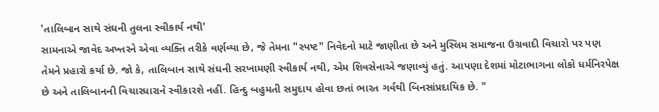'તાલિબાન સાથે સંઘની તુલના સ્વીકાર્ય નથી'
સામનાએ જાવેદ અખ્તરને એવા વ્યક્તિ તરીકે વર્ણવ્યા છે, જે તેમના "સ્પષ્ટ" નિવેદનો માટે જાણીતા છે અને મુસ્લિમ સમાજના ઉગ્રવાદી વિચારો પર પણ તેમને પ્રહારો કર્યા છે. જો કે, તાલિબાન સાથે સંઘની સરખામણી સ્વીકાર્ય નથી, એમ શિવસેનાએ જણાવ્યું હતું. આપણા દેશમાં મોટાભાગના લોકો ધર્મનિરપેક્ષ છે અને તાલિબાનની વિચારધારાને સ્વીકારશે નહીં. હિન્દુ બહુમતી સમુદાય હોવા છતાં ભારત ગર્વથી બિનસાંપ્રદાયિક છે. "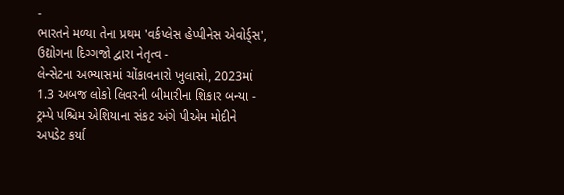-
ભારતને મળ્યા તેના પ્રથમ 'વર્કપ્લેસ હેપ્પીનેસ એવોર્ડ્સ', ઉદ્યોગના દિગ્ગજો દ્વારા નેતૃત્વ -
લેન્સેટના અભ્યાસમાં ચોંકાવનારો ખુલાસો, 2023માં 1.3 અબજ લોકો લિવરની બીમારીના શિકાર બન્યા -
ટ્રમ્પે પશ્ચિમ એશિયાના સંકટ અંગે પીએમ મોદીને અપડેટ કર્યા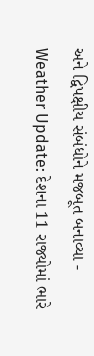અને દ્વિપક્ષીય સંબંધોને મજબૂત બનાવ્યા -
Weather Update: દેશના 11 રાજ્યોમાં ભારે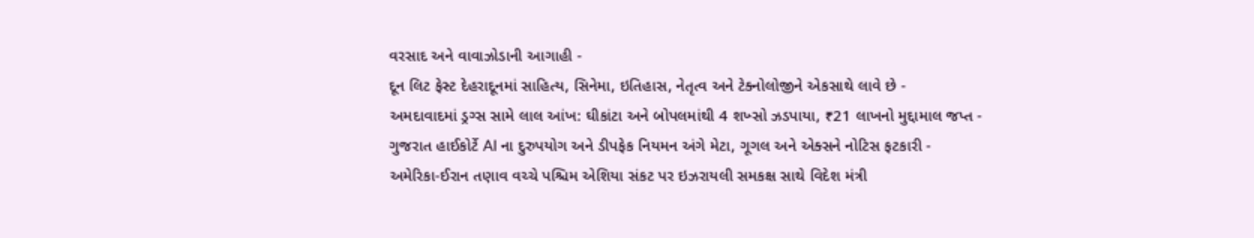વરસાદ અને વાવાઝોડાની આગાહી -
દૂન લિટ ફેસ્ટ દેહરાદૂનમાં સાહિત્ય, સિનેમા, ઇતિહાસ, નેતૃત્વ અને ટેક્નોલોજીને એકસાથે લાવે છે -
અમદાવાદમાં ડ્રગ્સ સામે લાલ આંખ: ઘીકાંટા અને બોપલમાંથી 4 શખ્સો ઝડપાયા, ₹21 લાખનો મુદ્દામાલ જપ્ત -
ગુજરાત હાઈકોર્ટે AI ના દુરુપયોગ અને ડીપફેક નિયમન અંગે મેટા, ગૂગલ અને એક્સને નોટિસ ફટકારી -
અમેરિકા-ઈરાન તણાવ વચ્ચે પશ્ચિમ એશિયા સંકટ પર ઇઝરાયલી સમકક્ષ સાથે વિદેશ મંત્રી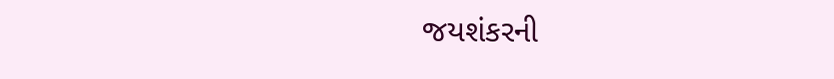જયશંકરની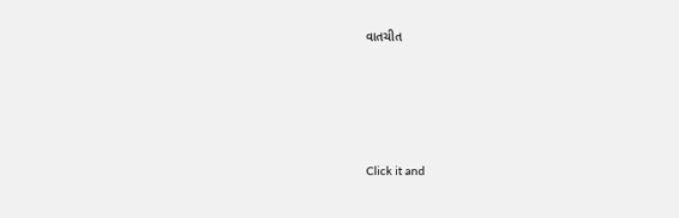વાતચીત





Click it and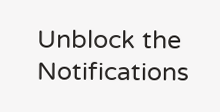Unblock the Notifications